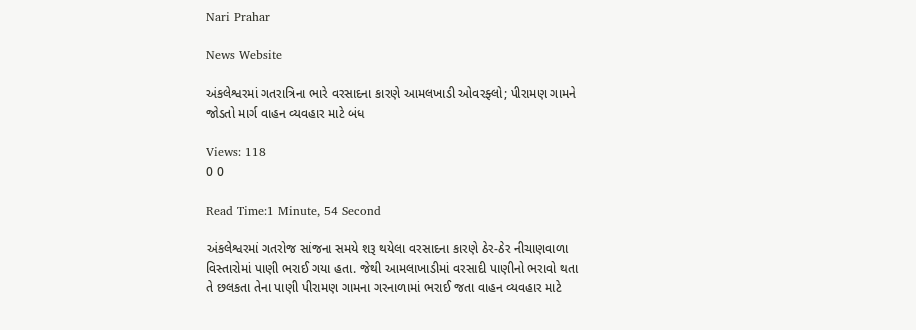Nari Prahar

News Website

અંકલેશ્વરમાં ગતરાત્રિના ભારે વરસાદના કારણે આમલખાડી ઓવરફ્લો; પીરામણ ગામને જોડતો માર્ગ વાહન વ્યવહાર માટે બંધ

Views: 118
0 0

Read Time:1 Minute, 54 Second

અંકલેશ્વરમાં ગતરોજ સાંજના સમયે શરૂ થયેલા વરસાદના કારણે ઠેર-ઠેર નીચાણવાળા વિસ્તારોમાં પાણી ભરાઈ ગયા હતા. જેથી આમલાખાડીમાં વરસાદી પાણીનો ભરાવો થતા તે છલકતા તેના પાણી પીરામણ ગામના ગરનાળામાં ભરાઈ જતા વાહન વ્યવહાર માટે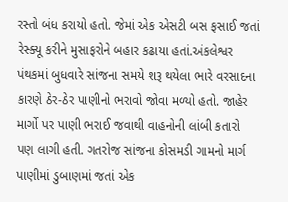રસ્તો બંધ કરાયો હતો. જેમાં એક એસટી બસ ફસાઈ જતાં રેસ્ક્યૂ કરીને મુસાફરોને બહાર કઢાયા હતાં.અંકલેશ્વર પંથકમાં બુધવારે સાંજના સમયે શરૂ થયેલા ભારે વરસાદના કારણે ઠેર-ઠેર પાણીનો ભરાવો જોવા મળ્યો હતો. જાહેર માર્ગો પર પાણી ભરાઈ જવાથી વાહનોની લાંબી કતારો પણ લાગી હતી. ગતરોજ સાંજના કોસમડી ગામનો માર્ગ પાણીમાં ડુબાણમાં જતાં એક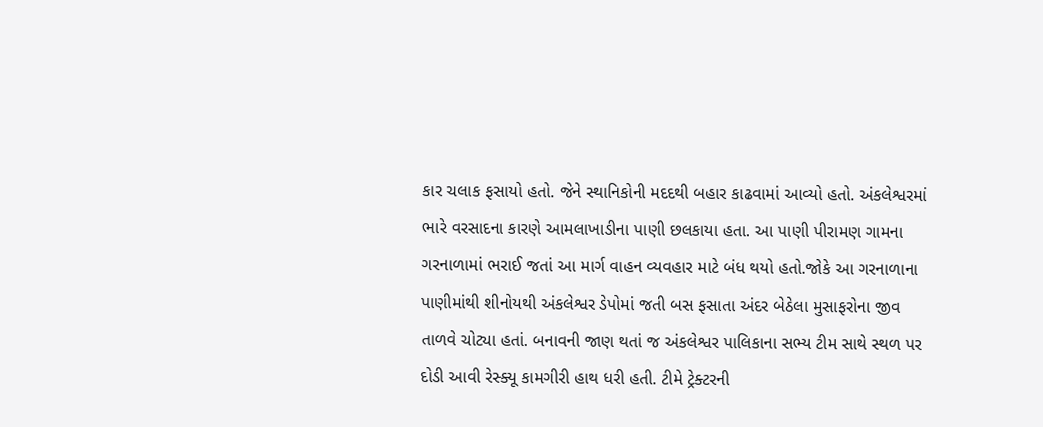કાર ચલાક ફસાયો હતો. જેને સ્થાનિકોની મદદથી બહાર કાઢવામાં આવ્યો હતો. અંકલેશ્વરમાં ભારે વરસાદના કારણે આમલાખાડીના પાણી છલકાયા હતા. આ પાણી પીરામણ ગામના ગરનાળામાં ભરાઈ જતાં આ માર્ગ વાહન વ્યવહાર માટે બંધ થયો હતો.જોકે આ ગરનાળાના પાણીમાંથી શીનોયથી અંકલેશ્વર ડેપોમાં જતી બસ ફસાતા અંદર બેઠેલા મુસાફરોના જીવ તાળવે ચોટ્યા હતાં. બનાવની જાણ થતાં જ અંકલેશ્વર પાલિકાના સભ્ય ટીમ સાથે સ્થળ પર દોડી આવી રેસ્ક્યૂ કામગીરી હાથ ધરી હતી. ટીમે ટ્રેક્ટરની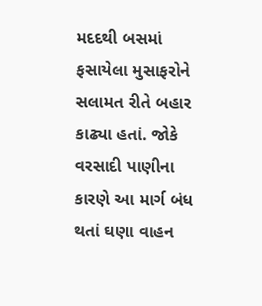મદદથી બસમાં ફસાયેલા મુસાફરોને સલામત રીતે બહાર કાઢ્યા હતાં. જોકે વરસાદી પાણીના કારણે આ માર્ગ બંધ થતાં ઘણા વાહન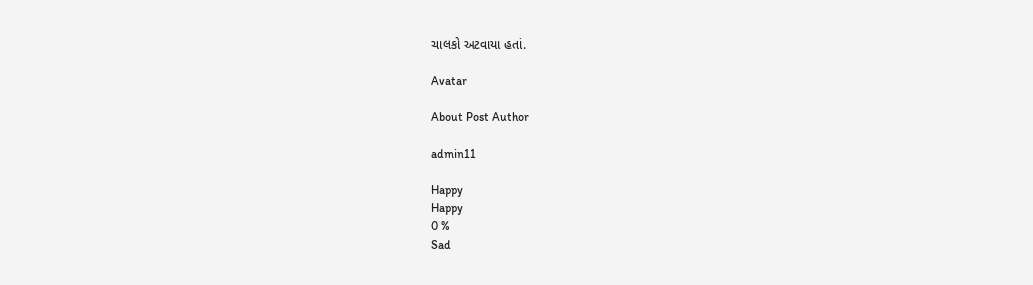ચાલકો અટવાયા હતાં.

Avatar

About Post Author

admin11

Happy
Happy
0 %
Sad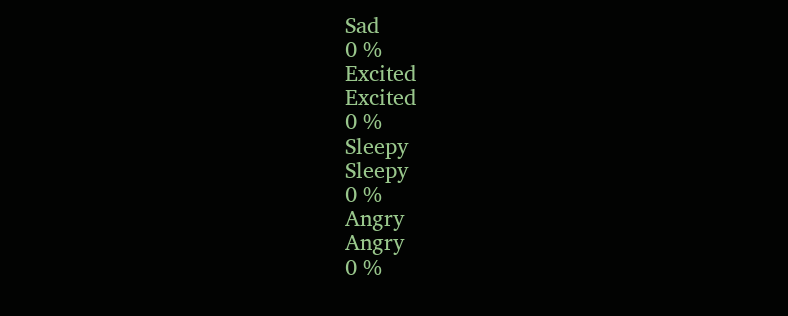Sad
0 %
Excited
Excited
0 %
Sleepy
Sleepy
0 %
Angry
Angry
0 %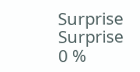Surprise
Surprise
0 %